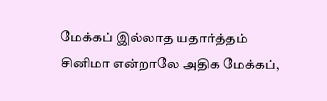மேக்கப் இல்லாத யதார்த்தம்
சினிமா என்றாலே அதிக மேக்கப்,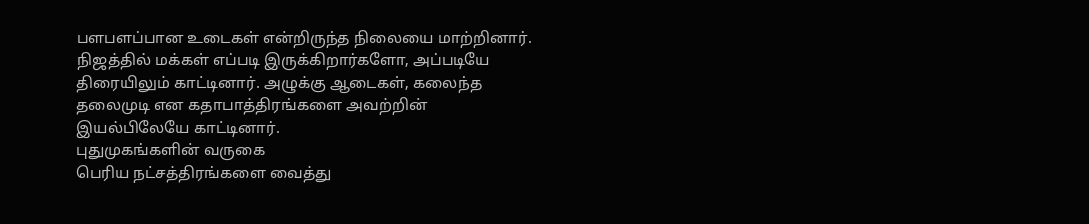பளபளப்பான உடைகள் என்றிருந்த நிலையை மாற்றினார். நிஜத்தில் மக்கள் எப்படி இருக்கிறார்களோ, அப்படியே திரையிலும் காட்டினார். அழுக்கு ஆடைகள், கலைந்த தலைமுடி என கதாபாத்திரங்களை அவற்றின் இயல்பிலேயே காட்டினார்.
புதுமுகங்களின் வருகை
பெரிய நட்சத்திரங்களை வைத்து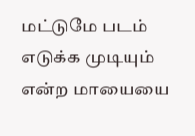மட்டுமே படம் எடுக்க முடியும் என்ற மாயையை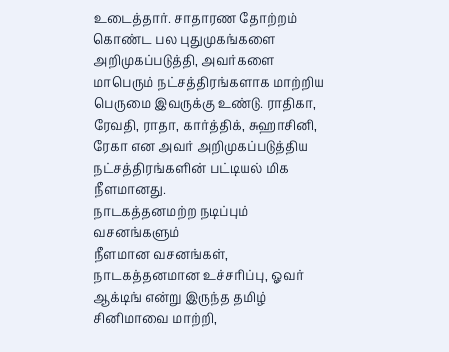உடைத்தார். சாதாரண தோற்றம் கொண்ட பல புதுமுகங்களை அறிமுகப்படுத்தி, அவர்களை மாபெரும் நட்சத்திரங்களாக மாற்றிய பெருமை இவருக்கு உண்டு. ராதிகா, ரேவதி, ராதா, கார்த்திக், சுஹாசினி, ரேகா என அவர் அறிமுகப்படுத்திய நட்சத்திரங்களின் பட்டியல் மிக நீளமானது.
நாடகத்தனமற்ற நடிப்பும் வசனங்களும்
நீளமான வசனங்கள், நாடகத்தனமான உச்சரிப்பு, ஓவர் ஆக்டிங் என்று இருந்த தமிழ் சினிமாவை மாற்றி,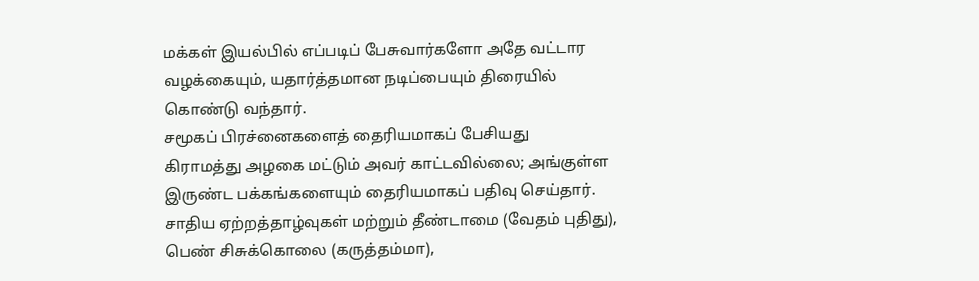மக்கள் இயல்பில் எப்படிப் பேசுவார்களோ அதே வட்டார வழக்கையும், யதார்த்தமான நடிப்பையும் திரையில் கொண்டு வந்தார்.
சமூகப் பிரச்னைகளைத் தைரியமாகப் பேசியது
கிராமத்து அழகை மட்டும் அவர் காட்டவில்லை; அங்குள்ள இருண்ட பக்கங்களையும் தைரியமாகப் பதிவு செய்தார். சாதிய ஏற்றத்தாழ்வுகள் மற்றும் தீண்டாமை (வேதம் புதிது), பெண் சிசுக்கொலை (கருத்தம்மா),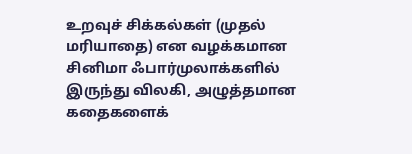உறவுச் சிக்கல்கள் (முதல் மரியாதை) என வழக்கமான சினிமா ஃபார்முலாக்களில் இருந்து விலகி, அழுத்தமான கதைகளைக்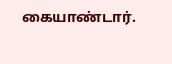கையாண்டார்.